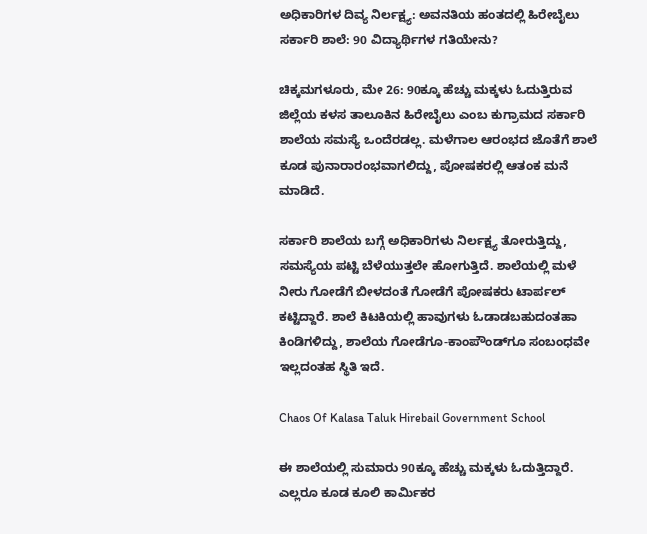ಅಧಿಕಾರಿಗಳ ದಿವ್ಯ ನಿರ್ಲಕ್ಷ್ಯ: ಅವನತಿಯ ಹಂತದಲ್ಲಿ ಹಿರೇಬೈಲು ಸರ್ಕಾರಿ ಶಾಲೆ: 90 ವಿದ್ಯಾರ್ಥಿಗಳ ಗತಿಯೇನು?

ಚಿಕ್ಕಮಗಳೂರು, ಮೇ 26: 90ಕ್ಕೂ ಹೆಚ್ಚು ಮಕ್ಕಳು ಓದುತ್ತಿರುವ ಜಿಲ್ಲೆಯ ಕಳಸ ತಾಲೂಕಿನ ಹಿರೇಬೈಲು ಎಂಬ ಕುಗ್ರಾಮದ ಸರ್ಕಾರಿ ಶಾಲೆಯ ಸಮಸ್ಯೆ ಒಂದೆರಡಲ್ಲ. ಮಳೆಗಾಲ ಆರಂಭದ ಜೊತೆಗೆ ಶಾಲೆ ಕೂಡ ಪುನಾರಾರಂಭವಾಗಲಿದ್ದು, ಪೋಷಕರಲ್ಲಿ ಆತಂಕ ಮನೆ ಮಾಡಿದೆ.

ಸರ್ಕಾರಿ ಶಾಲೆಯ ಬಗ್ಗೆ ಅಧಿಕಾರಿಗಳು ನಿರ್ಲಕ್ಷ್ಯ ತೋರುತ್ತಿದ್ದು, ಸಮಸ್ಯೆಯ ಪಟ್ಟಿ ಬೆಳೆಯುತ್ತಲೇ ಹೋಗುತ್ತಿದೆ. ಶಾಲೆಯಲ್ಲಿ ಮಳೆ ನೀರು ಗೋಡೆಗೆ ಬೀಳದಂತೆ ಗೋಡೆಗೆ ಪೋಷಕರು ಟಾರ್ಪಲ್ ಕಟ್ಟಿದ್ದಾರೆ. ಶಾಲೆ ಕಿಟಕಿಯಲ್ಲಿ ಹಾವುಗಳು ಓಡಾಡಬಹುದಂತಹಾ ಕಿಂಡಿಗಳಿದ್ದು, ಶಾಲೆಯ ಗೋಡೆಗೂ-ಕಾಂಪೌಂಡ್‌ಗೂ ಸಂಬಂಧವೇ ಇಲ್ಲದಂತಹ ಸ್ಥಿತಿ ಇದೆ.

Chaos Of Kalasa Taluk Hirebail Government School

ಈ ಶಾಲೆಯಲ್ಲಿ ಸುಮಾರು 90ಕ್ಕೂ ಹೆಚ್ಚು ಮಕ್ಕಳು ಓದುತ್ತಿದ್ದಾರೆ. ಎಲ್ಲರೂ ಕೂಡ ಕೂಲಿ ಕಾರ್ಮಿಕರ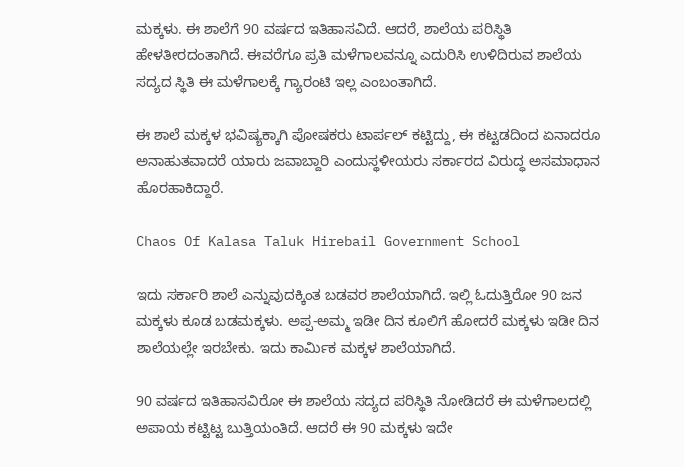ಮಕ್ಕಳು. ಈ ಶಾಲೆಗೆ 90 ವರ್ಷದ ಇತಿಹಾಸವಿದೆ. ಆದರೆ, ಶಾಲೆಯ ಪರಿಸ್ಥಿತಿ ಹೇಳತೀರದಂತಾಗಿದೆ. ಈವರೆಗೂ ಪ್ರತಿ ಮಳೆಗಾಲವನ್ನೂ ಎದುರಿಸಿ ಉಳಿದಿರುವ ಶಾಲೆಯ ಸದ್ಯದ ಸ್ಥಿತಿ ಈ ಮಳೆಗಾಲಕ್ಕೆ ಗ್ಯಾರಂಟಿ ಇಲ್ಲ ಎಂಬಂತಾಗಿದೆ.

ಈ ಶಾಲೆ ಮಕ್ಕಳ ಭವಿಷ್ಯಕ್ಕಾಗಿ ಪೋಷಕರು ಟಾರ್ಪಲ್‌ ಕಟ್ಟಿದ್ದು, ಈ ಕಟ್ಟಡದಿಂದ ಏನಾದರೂ ಅನಾಹುತವಾದರೆ ಯಾರು ಜವಾಬ್ದಾರಿ ಎಂದುಸ್ಥಳೀಯರು ಸರ್ಕಾರದ ವಿರುದ್ಧ ಅಸಮಾಧಾನ ಹೊರಹಾಕಿದ್ದಾರೆ.

Chaos Of Kalasa Taluk Hirebail Government School

ಇದು ಸರ್ಕಾರಿ ಶಾಲೆ ಎನ್ನುವುದಕ್ಕಿಂತ ಬಡವರ ಶಾಲೆಯಾಗಿದೆ. ಇಲ್ಲಿ ಓದುತ್ತಿರೋ 90 ಜನ ಮಕ್ಕಳು ಕೂಡ ಬಡಮಕ್ಕಳು. ಅಪ್ಪ-ಅಮ್ಮ ಇಡೀ ದಿನ ಕೂಲಿಗೆ ಹೋದರೆ ಮಕ್ಕಳು ಇಡೀ ದಿನ ಶಾಲೆಯಲ್ಲೇ ಇರಬೇಕು. ಇದು ಕಾರ್ಮಿಕ ಮಕ್ಕಳ ಶಾಲೆಯಾಗಿದೆ.

90 ವರ್ಷದ ಇತಿಹಾಸವಿರೋ ಈ ಶಾಲೆಯ ಸದ್ಯದ ಪರಿಸ್ಥಿತಿ ನೋಡಿದರೆ ಈ ಮಳೆಗಾಲದಲ್ಲಿ ಅಪಾಯ ಕಟ್ಟಿಟ್ಟ ಬುತ್ತಿಯಂತಿದೆ. ಆದರೆ ಈ 90 ಮಕ್ಕಳು ಇದೇ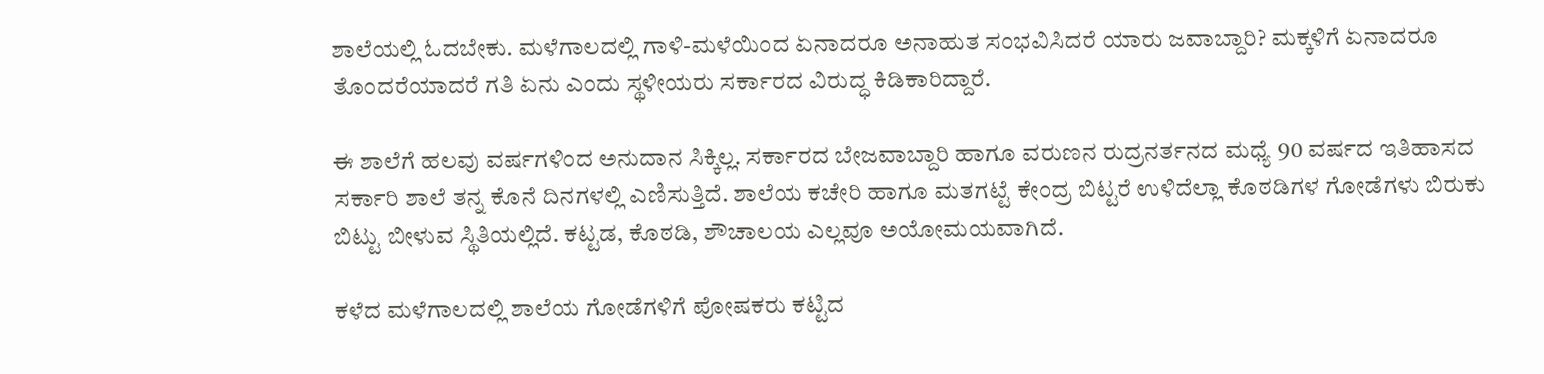ಶಾಲೆಯಲ್ಲಿ ಓದಬೇಕು. ಮಳೆಗಾಲದಲ್ಲಿ ಗಾಳಿ-ಮಳೆಯಿಂದ ಏನಾದರೂ ಅನಾಹುತ ಸಂಭವಿಸಿದರೆ ಯಾರು ಜವಾಬ್ದಾರಿ? ಮಕ್ಕಳಿಗೆ ಏನಾದರೂ ತೊಂದರೆಯಾದರೆ ಗತಿ ಏನು ಎಂದು ಸ್ಥಳೀಯರು ಸರ್ಕಾರದ ವಿರುದ್ಧ ಕಿಡಿಕಾರಿದ್ದಾರೆ.

ಈ ಶಾಲೆಗೆ ಹಲವು ವರ್ಷಗಳಿಂದ ಅನುದಾನ ಸಿಕ್ಕಿಲ್ಲ. ಸರ್ಕಾರದ ಬೇಜವಾಬ್ದಾರಿ ಹಾಗೂ ವರುಣನ ರುದ್ರನರ್ತನದ ಮಧ್ಯೆ 90 ವರ್ಷದ ಇತಿಹಾಸದ ಸರ್ಕಾರಿ ಶಾಲೆ ತನ್ನ ಕೊನೆ ದಿನಗಳಲ್ಲಿ ಎಣಿಸುತ್ತಿದೆ. ಶಾಲೆಯ ಕಚೇರಿ ಹಾಗೂ ಮತಗಟ್ಟೆ ಕೇಂದ್ರ ಬಿಟ್ಟರೆ ಉಳಿದೆಲ್ಲಾ ಕೊಠಡಿಗಳ ಗೋಡೆಗಳು ಬಿರುಕು ಬಿಟ್ಟು ಬೀಳುವ ಸ್ಥಿತಿಯಲ್ಲಿದೆ. ಕಟ್ಟಡ, ಕೊಠಡಿ, ಶೌಚಾಲಯ ಎಲ್ಲವೂ ಅಯೋಮಯವಾಗಿದೆ.

ಕಳೆದ ಮಳೆಗಾಲದಲ್ಲಿ ಶಾಲೆಯ ಗೋಡೆಗಳಿಗೆ ಪೋಷಕರು ಕಟ್ಟಿದ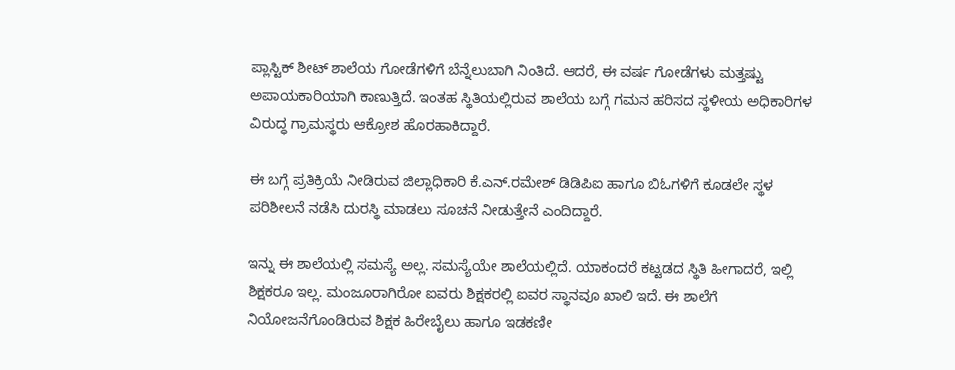ಪ್ಲಾಸ್ಟಿಕ್ ಶೀಟ್ ಶಾಲೆಯ ಗೋಡೆಗಳಿಗೆ ಬೆನ್ನೆಲುಬಾಗಿ ನಿಂತಿದೆ. ಆದರೆ, ಈ ವರ್ಷ ಗೋಡೆಗಳು ಮತ್ತಷ್ಟು ಅಪಾಯಕಾರಿಯಾಗಿ ಕಾಣುತ್ತಿದೆ. ಇಂತಹ ಸ್ಥಿತಿಯಲ್ಲಿರುವ ಶಾಲೆಯ ಬಗ್ಗೆ ಗಮನ ಹರಿಸದ ಸ್ಥಳೀಯ ಅಧಿಕಾರಿಗಳ ವಿರುದ್ಧ ಗ್ರಾಮಸ್ಥರು ಆಕ್ರೋಶ ಹೊರಹಾಕಿದ್ದಾರೆ.

ಈ ಬಗ್ಗೆ ಪ್ರತಿಕ್ರಿಯೆ ನೀಡಿರುವ ಜಿಲ್ಲಾಧಿಕಾರಿ ಕೆ.ಎನ್.ರಮೇಶ್ ಡಿಡಿಪಿಐ ಹಾಗೂ ಬಿಓಗಳಿಗೆ ಕೂಡಲೇ ಸ್ಥಳ ಪರಿಶೀಲನೆ ನಡೆಸಿ ದುರಸ್ಥಿ ಮಾಡಲು ಸೂಚನೆ ನೀಡುತ್ತೇನೆ ಎಂದಿದ್ದಾರೆ.

ಇನ್ನು ಈ ಶಾಲೆಯಲ್ಲಿ ಸಮಸ್ಯೆ ಅಲ್ಲ. ಸಮಸ್ಯೆಯೇ ಶಾಲೆಯಲ್ಲಿದೆ. ಯಾಕಂದರೆ ಕಟ್ಟಡದ ಸ್ಥಿತಿ ಹೀಗಾದರೆ, ಇಲ್ಲಿ ಶಿಕ್ಷಕರೂ ಇಲ್ಲ. ಮಂಜೂರಾಗಿರೋ ಐವರು ಶಿಕ್ಷಕರಲ್ಲಿ ಐವರ ಸ್ಥಾನವೂ ಖಾಲಿ ಇದೆ. ಈ ಶಾಲೆಗೆ ನಿಯೋಜನೆಗೊಂಡಿರುವ ಶಿಕ್ಷಕ ಹಿರೇಬೈಲು ಹಾಗೂ ಇಡಕಣೀ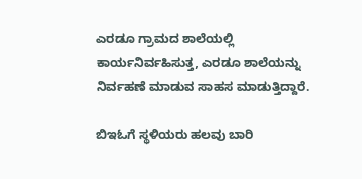ಎರಡೂ ಗ್ರಾಮದ ಶಾಲೆಯಲ್ಲಿ ಕಾರ್ಯನಿರ್ವಹಿಸುತ್ತ, ಎರಡೂ ಶಾಲೆಯನ್ನು ನಿರ್ವಹಣೆ ಮಾಡುವ ಸಾಹಸ ಮಾಡುತ್ತಿದ್ದಾರೆ.

ಬಿಇಓಗೆ ಸ್ಥಳಿಯರು ಹಲವು ಬಾರಿ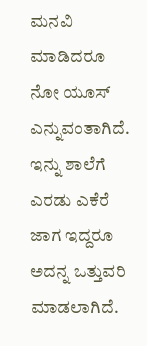ಮನವಿ ಮಾಡಿದರೂ ನೋ ಯೂಸ್ ಎನ್ನುವಂತಾಗಿದೆ. ಇನ್ನು ಶಾಲೆಗೆ ಎರಡು ಎಕೆರೆ ಜಾಗ ಇದ್ದರೂ ಅದನ್ನ ಒತ್ತುವರಿ ಮಾಡಲಾಗಿದೆ.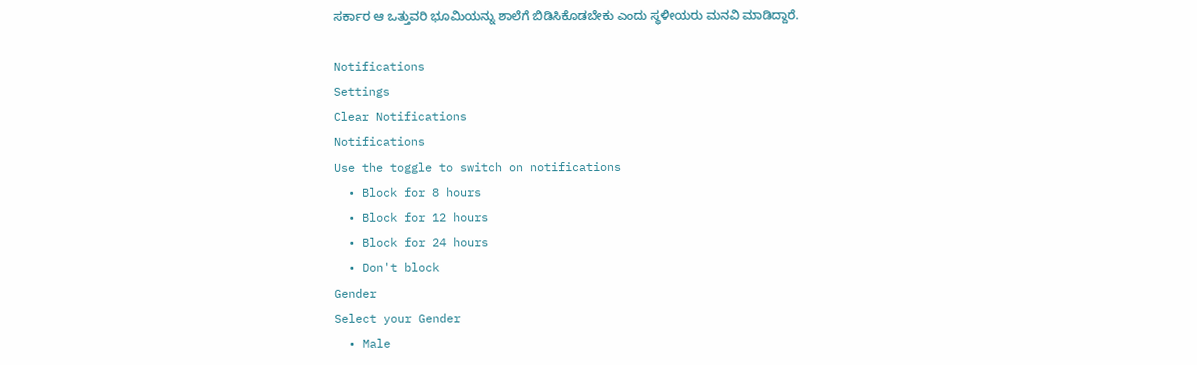ಸರ್ಕಾರ ಆ ಒತ್ತುವರಿ ಭೂಮಿಯನ್ನು ಶಾಲೆಗೆ ಬಿಡಿಸಿಕೊಡಬೇಕು ಎಂದು ಸ್ಥಳೀಯರು ಮನವಿ ಮಾಡಿದ್ದಾರೆ.

Notifications
Settings
Clear Notifications
Notifications
Use the toggle to switch on notifications
  • Block for 8 hours
  • Block for 12 hours
  • Block for 24 hours
  • Don't block
Gender
Select your Gender
  • Male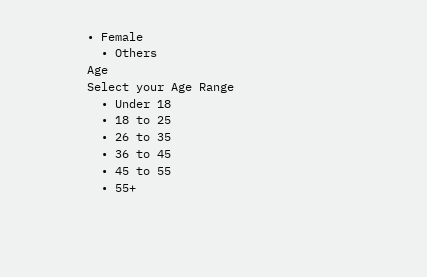• Female
  • Others
Age
Select your Age Range
  • Under 18
  • 18 to 25
  • 26 to 35
  • 36 to 45
  • 45 to 55
  • 55+